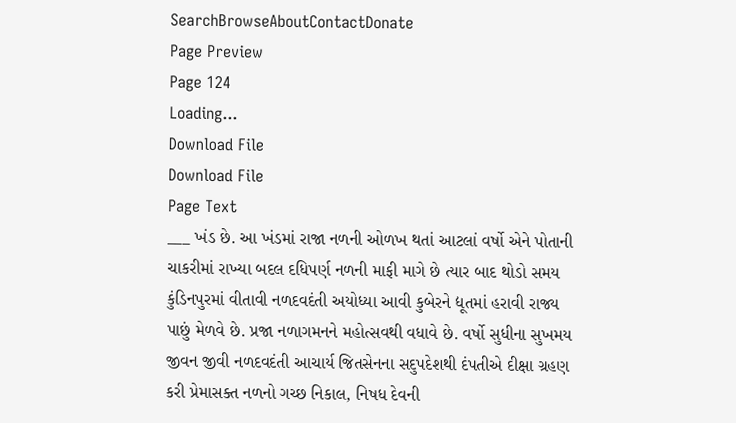SearchBrowseAboutContactDonate
Page Preview
Page 124
Loading...
Download File
Download File
Page Text
___ ખંડ છે. આ ખંડમાં રાજા નળની ઓળખ થતાં આટલાં વર્ષો એને પોતાની ચાકરીમાં રાખ્યા બદલ દધિપર્ણ નળની માફી માગે છે ત્યાર બાદ થોડો સમય કુંડિનપુરમાં વીતાવી નળદવદંતી અયોધ્યા આવી કુબેરને દ્યૂતમાં હરાવી રાજ્ય પાછું મેળવે છે. પ્રજા નળાગમનને મહોત્સવથી વધાવે છે. વર્ષો સુધીના સુખમય જીવન જીવી નળદવદંતી આચાર્ય જિતસેનના સદુપદેશથી દંપતીએ દીક્ષા ગ્રહણ કરી પ્રેમાસક્ત નળનો ગચ્છ નિકાલ, નિષધ દેવની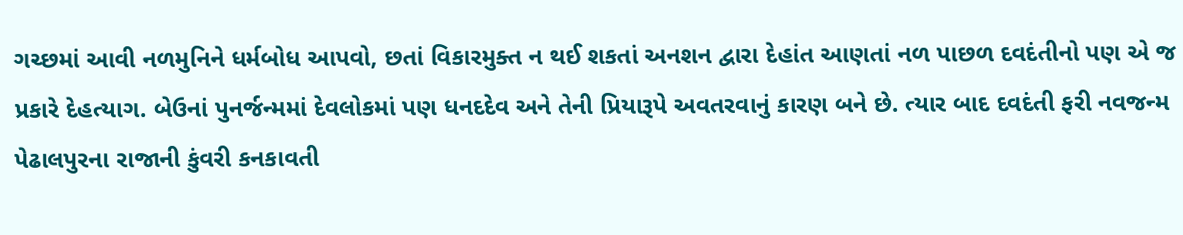ગચ્છમાં આવી નળમુનિને ધર્મબોધ આપવો, છતાં વિકારમુક્ત ન થઈ શકતાં અનશન દ્વારા દેહાંત આણતાં નળ પાછળ દવદંતીનો પણ એ જ પ્રકારે દેહત્યાગ. બેઉનાં પુનર્જન્મમાં દેવલોકમાં પણ ધનદદેવ અને તેની પ્રિયારૂપે અવતરવાનું કારણ બને છે. ત્યાર બાદ દવદંતી ફરી નવજન્મ પેઢાલપુરના રાજાની કુંવરી કનકાવતી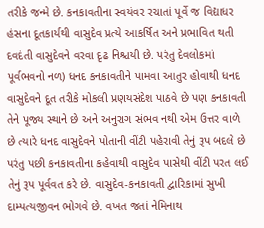તરીકે જન્મે છે. કનકાવતીના સ્વયંવર રચાતાં પૂર્વે જ વિદ્યાધર હંસના દૂતકાર્યથી વાસુદેવ પ્રત્યે આકર્ષિત અને પ્રભાવિત થતી દવદંતી વાસુદેવને વરવા દૃઢ નિશ્ચયી છે. પરંતુ દેવલોકમાં પૂર્વભવનો નળ) ધનદ કનકાવતીને પામવા આતુર હોવાથી ધનદ વાસુદેવને દૂત તરીકે મોકલી પ્રણયસંદેશ પાઠવે છે પણ કનકાવતી તેને પૂજ્ય સ્થાને છે અને અનુરાગ સંભવ નથી એમ ઉત્તર વાળે છે ત્યારે ધનદ વાસુદેવને પોતાની વીંટી પહેરાવી તેનું રૂપ બદલે છે પરંતુ પછી કનકાવતીના કહેવાથી વાસુદેવ પાસેથી વીંટી પરત લઈ તેનું રૂપ પૂર્વવત કરે છે. વાસુદેવ-કનકાવતી દ્વારિકામાં સુખી દામ્પત્યજીવન ભોગવે છે. વખત જતાં નેમિનાથ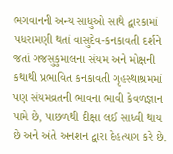ભગવાનની અન્ય સાધુઓ સાથે દ્વારકામાં પધરામણી થતાં વાસુદેવ-કનકાવતી દર્શને જતાં ગજસુકુમાલના સંયમ અને મોક્ષની કથાથી પ્રભાવિત કનકાવતી ગૃહસ્થાશ્રમમાં પણ સંયમવ્રતની ભાવના ભાવી કેવળજ્ઞાન પામે છે, પાછળથી દીક્ષા લઈ સાધ્વી થાય છે અને અંતે અનશન દ્વારા દેહત્યાગ કરે છે.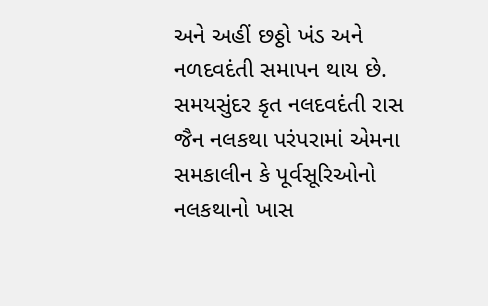અને અહીં છઠ્ઠો ખંડ અને નળદવદંતી સમાપન થાય છે. સમયસુંદર કૃત નલદવદંતી રાસ જૈન નલકથા પરંપરામાં એમના સમકાલીન કે પૂર્વસૂરિઓનો નલકથાનો ખાસ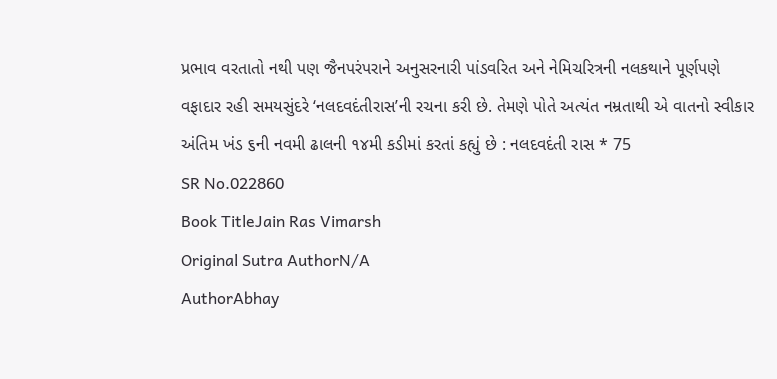પ્રભાવ વરતાતો નથી પણ જૈનપરંપરાને અનુસરનારી પાંડવરિત અને નેમિચરિત્રની નલકથાને પૂર્ણપણે વફાદાર રહી સમયસુંદરે ‘નલદવદંતીરાસ’ની રચના કરી છે. તેમણે પોતે અત્યંત નમ્રતાથી એ વાતનો સ્વીકાર અંતિમ ખંડ ૬ની નવમી ઢાલની ૧૪મી કડીમાં કરતાં કહ્યું છે : નલદવદંતી રાસ * 75
SR No.022860
Book TitleJain Ras Vimarsh
Original Sutra AuthorN/A
AuthorAbhay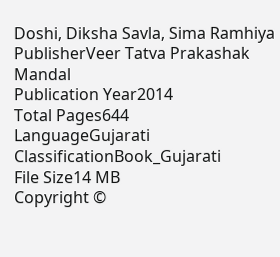Doshi, Diksha Savla, Sima Ramhiya
PublisherVeer Tatva Prakashak Mandal
Publication Year2014
Total Pages644
LanguageGujarati
ClassificationBook_Gujarati
File Size14 MB
Copyright ©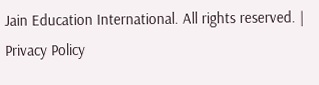Jain Education International. All rights reserved. | Privacy Policy